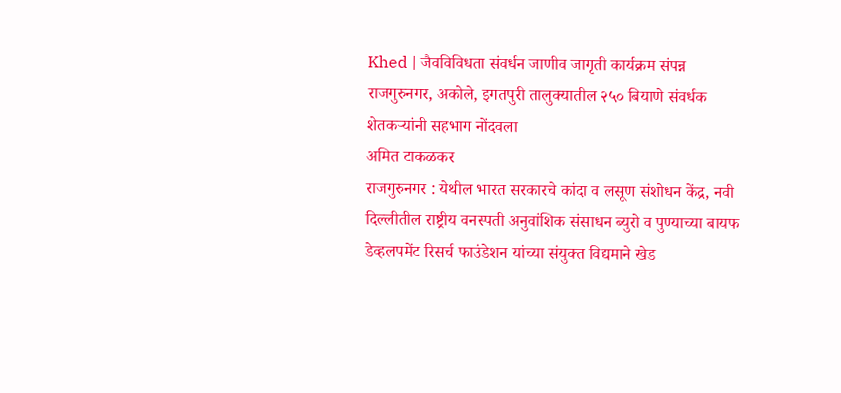Khed | जैवविविधता संवर्धन जाणीव जागृती कार्यक्रम संपन्न
राजगुरुनगर, अकोले, इगतपुरी तालुक्यातील २५० बियाणे संवर्धक शेतकऱ्यांनी सहभाग नोंदवला
अमित टाकळकर
राजगुरुनगर : येथील भारत सरकारचे कांदा व लसूण संशोधन केंद्र, नवी दिल्लीतील राष्ट्रीय वनस्पती अनुवांशिक संसाधन ब्युरो व पुण्याच्या बायफ डेव्हलपमेंट रिसर्च फाउंडेशन यांच्या संयुक्त विद्यमाने खेड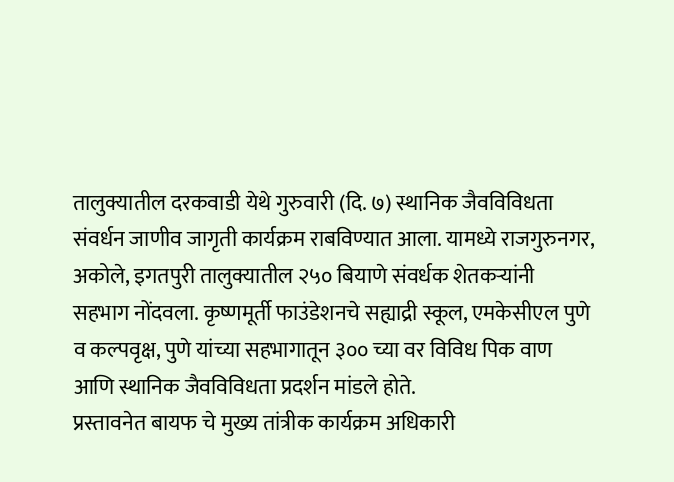तालुक्यातील दरकवाडी येथे गुरुवारी (दि. ७) स्थानिक जैवविविधता संवर्धन जाणीव जागृती कार्यक्रम राबविण्यात आला. यामध्ये राजगुरुनगर, अकोले, इगतपुरी तालुक्यातील २५० बियाणे संवर्धक शेतकऱ्यांनी सहभाग नोंदवला. कृष्णमूर्ती फाउंडेशनचे सह्याद्री स्कूल, एमकेसीएल पुणे व कल्पवृक्ष, पुणे यांच्या सहभागातून ३०० च्या वर विविध पिक वाण आणि स्थानिक जैवविविधता प्रदर्शन मांडले होते.
प्रस्तावनेत बायफ चे मुख्य तांत्रीक कार्यक्रम अधिकारी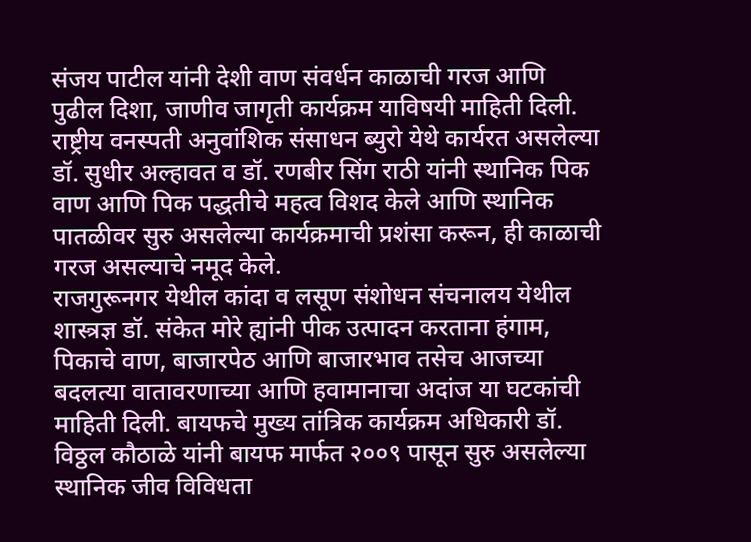संजय पाटील यांनी देशी वाण संवर्धन काळाची गरज आणि पुढील दिशा, जाणीव जागृती कार्यक्रम याविषयी माहिती दिली.
राष्ट्रीय वनस्पती अनुवांशिक संसाधन ब्युरो येथे कार्यरत असलेल्या डॉ. सुधीर अल्हावत व डॉ. रणबीर सिंग राठी यांनी स्थानिक पिक वाण आणि पिक पद्धतीचे महत्व विशद केले आणि स्थानिक पातळीवर सुरु असलेल्या कार्यक्रमाची प्रशंसा करून, ही काळाची गरज असल्याचे नमूद केले.
राजगुरूनगर येथील कांदा व लसूण संशोधन संचनालय येथील शास्त्रज्ञ डॉ. संकेत मोरे ह्यांनी पीक उत्पादन करताना हंगाम, पिकाचे वाण, बाजारपेठ आणि बाजारभाव तसेच आजच्या बदलत्या वातावरणाच्या आणि हवामानाचा अदांज या घटकांची माहिती दिली. बायफचे मुख्य तांत्रिक कार्यक्रम अधिकारी डॉ. विठ्ठल कौठाळे यांनी बायफ मार्फत २००९ पासून सुरु असलेल्या स्थानिक जीव विविधता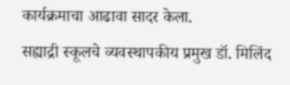कार्यक्रमाचा आढावा सादर केला.
सह्याद्री स्कूलचे व्यवस्थापकीय प्रमुख डॉ. मिलिंद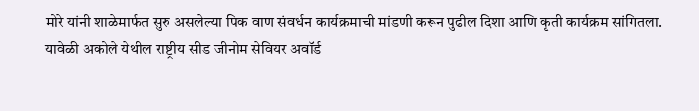मोरे यांनी शाळेमार्फत सुरु असलेल्या पिक वाण संवर्धन कार्यक्रमाची मांडणी करून पुढील दिशा आणि कृती कार्यक्रम सांगितला.
यावेळी अकोले येथील राष्ट्रीय सीड जीनोम सेवियर अवॉर्ड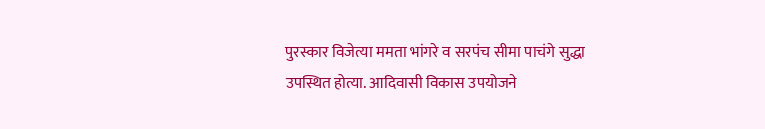पुरस्कार विजेत्या ममता भांगरे व सरपंच सीमा पाचंगे सुद्धा उपस्थित होत्या. आदिवासी विकास उपयोजने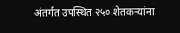अंतर्गत उपस्थित २५० शेतकऱ्यांना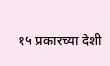१५ प्रकारच्या देशी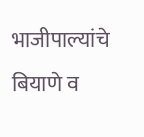भाजीपाल्यांचे बियाणे व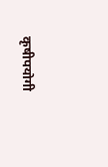कृषीपयोगी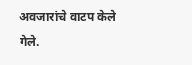अवजारांचे वाटप केले गेले.